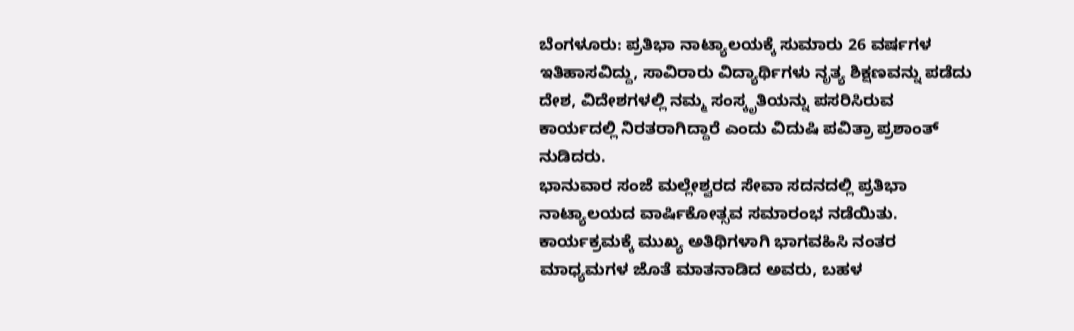ಬೆಂಗಳೂರು: ಪ್ರತಿಭಾ ನಾಟ್ಯಾಲಯಕ್ಕೆ ಸುಮಾರು 26 ವರ್ಷಗಳ ಇತಿಹಾಸವಿದ್ದು, ಸಾವಿರಾರು ವಿದ್ಯಾರ್ಥಿಗಳು ನೃತ್ಯ ಶಿಕ್ಷಣವನ್ನು ಪಡೆದು ದೇಶ, ವಿದೇಶಗಳಲ್ಲಿ ನಮ್ಮ ಸಂಸ್ಕೃತಿಯನ್ನು ಪಸರಿಸಿರುವ ಕಾರ್ಯದಲ್ಲಿ ನಿರತರಾಗಿದ್ದಾರೆ ಎಂದು ವಿದುಷಿ ಪವಿತ್ರಾ ಪ್ರಶಾಂತ್ ನುಡಿದರು.
ಭಾನುವಾರ ಸಂಜೆ ಮಲ್ಲೇಶ್ವರದ ಸೇವಾ ಸದನದಲ್ಲಿ ಪ್ರತಿಭಾ ನಾಟ್ಯಾಲಯದ ವಾರ್ಷಿಕೋತ್ಸವ ಸಮಾರಂಭ ನಡೆಯಿತು. ಕಾರ್ಯಕ್ರಮಕ್ಕೆ ಮುಖ್ಯ ಅತಿಥಿಗಳಾಗಿ ಭಾಗವಹಿಸಿ ನಂತರ ಮಾಧ್ಯಮಗಳ ಜೊತೆ ಮಾತನಾಡಿದ ಅವರು, ಬಹಳ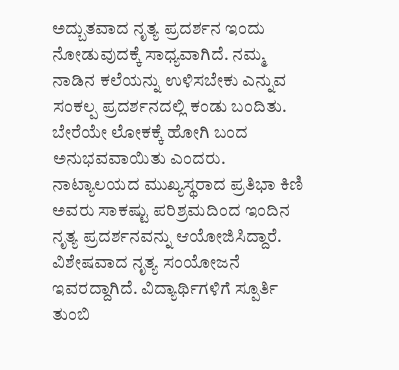ಅದ್ಬುತವಾದ ನೃತ್ಯ ಪ್ರದರ್ಶನ ಇಂದು ನೋಡುವುದಕ್ಕೆ ಸಾಧ್ಯವಾಗಿದೆ. ನಮ್ಮ ನಾಡಿನ ಕಲೆಯನ್ನು ಉಳಿಸಬೇಕು ಎನ್ನುವ ಸಂಕಲ್ಪ ಪ್ರದರ್ಶನದಲ್ಲಿ ಕಂಡು ಬಂದಿತು. ಬೇರೆಯೇ ಲೋಕಕ್ಕೆ ಹೋಗಿ ಬಂದ ಅನುಭವವಾಯಿತು ಎಂದರು.
ನಾಟ್ಯಾಲಯದ ಮುಖ್ಯಸ್ಥರಾದ ಪ್ರತಿಭಾ ಕಿಣಿ ಅವರು ಸಾಕಷ್ಟು ಪರಿಶ್ರಮದಿಂದ ಇಂದಿನ ನೃತ್ಯ ಪ್ರದರ್ಶನವನ್ನು ಆಯೋಜಿಸಿದ್ದಾರೆ. ವಿಶೇಷವಾದ ನೃತ್ಯ ಸಂಯೋಜನೆ ಇವರದ್ದಾಗಿದೆ. ವಿದ್ಯಾರ್ಥಿಗಳಿಗೆ ಸ್ಪೂರ್ತಿ ತುಂಬಿ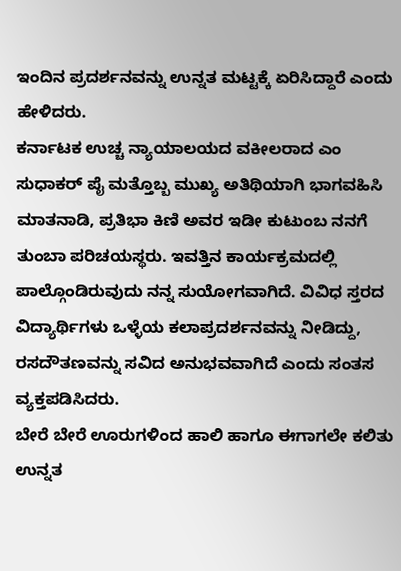ಇಂದಿನ ಪ್ರದರ್ಶನವನ್ನು ಉನ್ನತ ಮಟ್ಟಕ್ಕೆ ಏರಿಸಿದ್ದಾರೆ ಎಂದು ಹೇಳಿದರು.
ಕರ್ನಾಟಕ ಉಚ್ಚ ನ್ಯಾಯಾಲಯದ ವಕೀಲರಾದ ಎಂ ಸುಧಾಕರ್ ಪೈ ಮತ್ತೊಬ್ಬ ಮುಖ್ಯ ಅತಿಥಿಯಾಗಿ ಭಾಗವಹಿಸಿ ಮಾತನಾಡಿ, ಪ್ರತಿಭಾ ಕಿಣಿ ಅವರ ಇಡೀ ಕುಟುಂಬ ನನಗೆ ತುಂಬಾ ಪರಿಚಯಸ್ಥರು. ಇವತ್ತಿನ ಕಾರ್ಯಕ್ರಮದಲ್ಲಿ ಪಾಲ್ಗೊಂಡಿರುವುದು ನನ್ನ ಸುಯೋಗವಾಗಿದೆ. ವಿವಿಧ ಸ್ತರದ ವಿದ್ಯಾರ್ಥಿಗಳು ಒಳ್ಳೆಯ ಕಲಾಪ್ರದರ್ಶನವನ್ನು ನೀಡಿದ್ದು, ರಸದೌತಣವನ್ನು ಸವಿದ ಅನುಭವವಾಗಿದೆ ಎಂದು ಸಂತಸ ವ್ಯಕ್ತಪಡಿಸಿದರು.
ಬೇರೆ ಬೇರೆ ಊರುಗಳಿಂದ ಹಾಲಿ ಹಾಗೂ ಈಗಾಗಲೇ ಕಲಿತು ಉನ್ನತ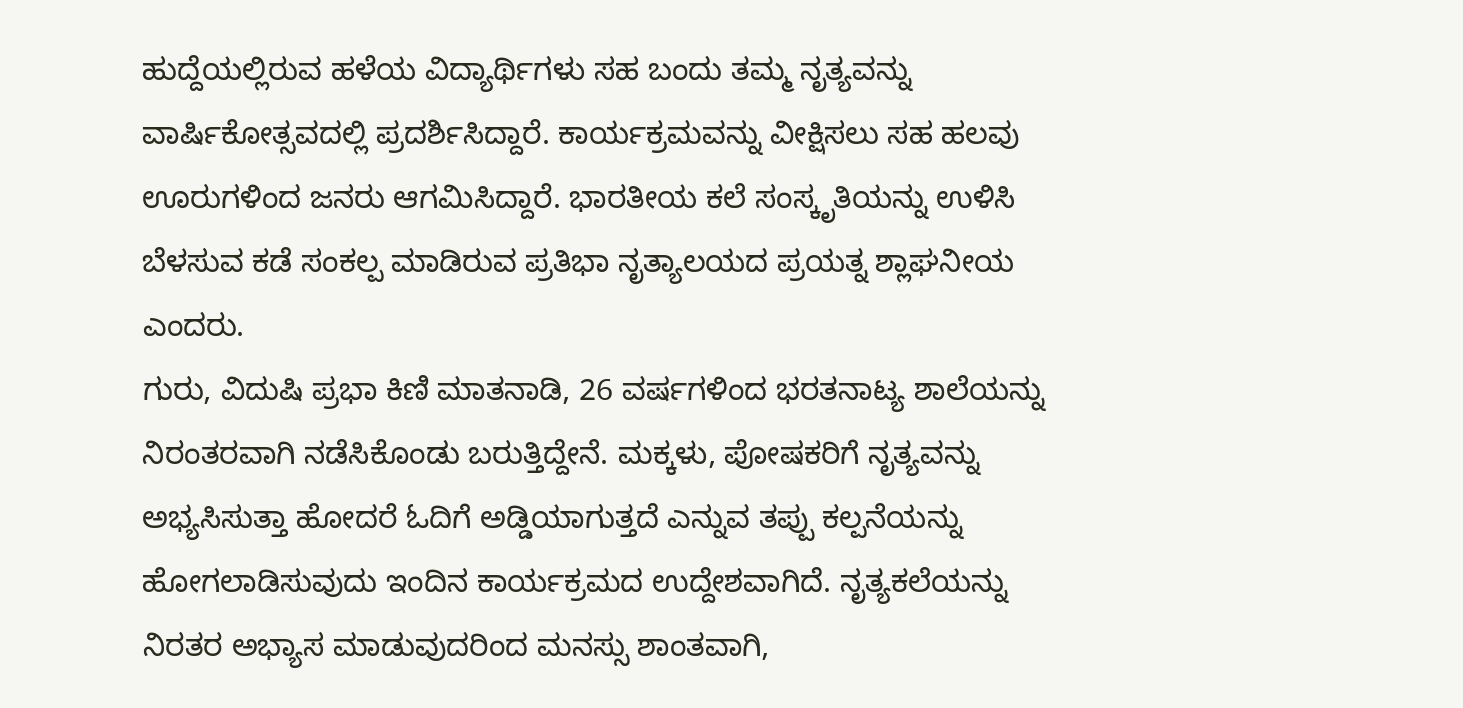ಹುದ್ದೆಯಲ್ಲಿರುವ ಹಳೆಯ ವಿದ್ಯಾರ್ಥಿಗಳು ಸಹ ಬಂದು ತಮ್ಮ ನೃತ್ಯವನ್ನು ವಾರ್ಷಿಕೋತ್ಸವದಲ್ಲಿ ಪ್ರದರ್ಶಿಸಿದ್ದಾರೆ. ಕಾರ್ಯಕ್ರಮವನ್ನು ವೀಕ್ಷಿಸಲು ಸಹ ಹಲವು ಊರುಗಳಿಂದ ಜನರು ಆಗಮಿಸಿದ್ದಾರೆ. ಭಾರತೀಯ ಕಲೆ ಸಂಸ್ಕೃತಿಯನ್ನು ಉಳಿಸಿ ಬೆಳಸುವ ಕಡೆ ಸಂಕಲ್ಪ ಮಾಡಿರುವ ಪ್ರತಿಭಾ ನೃತ್ಯಾಲಯದ ಪ್ರಯತ್ನ ಶ್ಲಾಘನೀಯ ಎಂದರು.
ಗುರು, ವಿದುಷಿ ಪ್ರಭಾ ಕಿಣಿ ಮಾತನಾಡಿ, 26 ವರ್ಷಗಳಿಂದ ಭರತನಾಟ್ಯ ಶಾಲೆಯನ್ನು ನಿರಂತರವಾಗಿ ನಡೆಸಿಕೊಂಡು ಬರುತ್ತಿದ್ದೇನೆ. ಮಕ್ಕಳು, ಪೋಷಕರಿಗೆ ನೃತ್ಯವನ್ನು ಅಭ್ಯಸಿಸುತ್ತಾ ಹೋದರೆ ಓದಿಗೆ ಅಡ್ಡಿಯಾಗುತ್ತದೆ ಎನ್ನುವ ತಪ್ಪು ಕಲ್ಪನೆಯನ್ನು ಹೋಗಲಾಡಿಸುವುದು ಇಂದಿನ ಕಾರ್ಯಕ್ರಮದ ಉದ್ದೇಶವಾಗಿದೆ. ನೃತ್ಯಕಲೆಯನ್ನು ನಿರತರ ಅಭ್ಯಾಸ ಮಾಡುವುದರಿಂದ ಮನಸ್ಸು ಶಾಂತವಾಗಿ,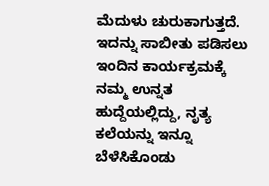ಮೆದುಳು ಚುರುಕಾಗುತ್ತದೆ. ಇದನ್ನು ಸಾಬೀತು ಪಡಿಸಲು ಇಂದಿನ ಕಾರ್ಯಕ್ರಮಕ್ಕೆ ನಮ್ಮ ಉನ್ನತ ಹುದ್ದೆಯಲ್ಲಿದ್ದು, ನೃತ್ಯ ಕಲೆಯನ್ನು ಇನ್ನೂ ಬೆಳೆಸಿಕೊಂಡು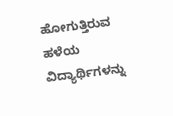ಹೋಗುತ್ತಿರುವ ಹಳೆಯ ವಿದ್ಯಾರ್ಥಿಗಳನ್ನು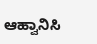ಆಹ್ವಾನಿಸಿ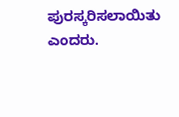ಪುರಸ್ಕರಿಸಲಾಯಿತು ಎಂದರು.